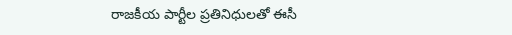రాజకీయ పార్టీల ప్రతినిధులతో ఈసీ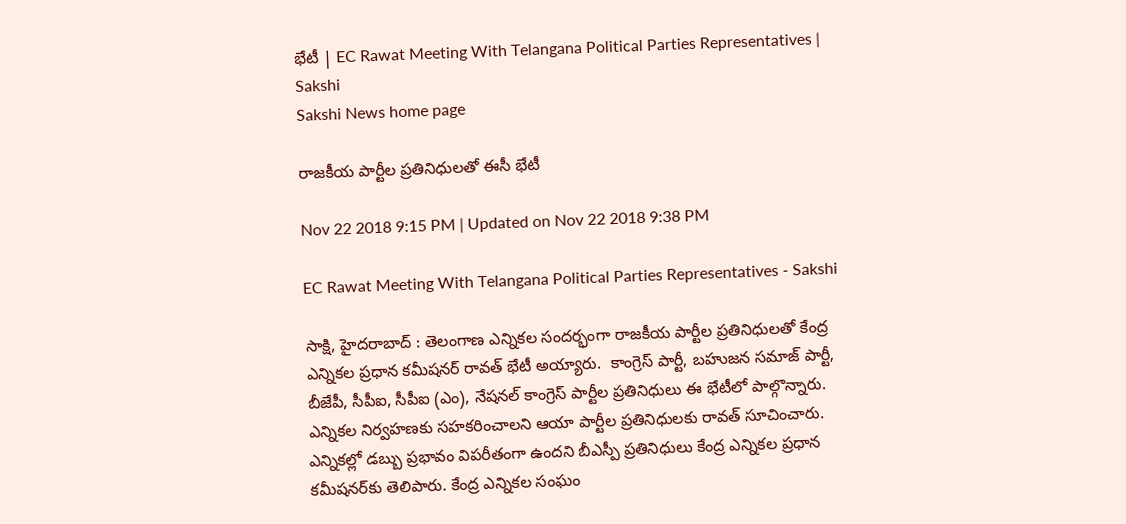భేటీ | EC Rawat Meeting With Telangana Political Parties Representatives | Sakshi
Sakshi News home page

రాజకీయ పార్టీల ప్రతినిధులతో ఈసీ భేటీ

Nov 22 2018 9:15 PM | Updated on Nov 22 2018 9:38 PM

EC Rawat Meeting With Telangana Political Parties Representatives - Sakshi

సాక్షి, హైదరాబాద్‌ : తెలంగాణ ఎన్నికల సందర్భంగా రాజకీయ పార్టీల ప్రతినిధులతో కేంద్ర ఎన్నికల ప్రధాన కమీషనర్‌ రావత్‌ భేటీ అయ్యారు.  కాంగ్రెస్ పార్టీ, బహుజన సమాజ్ పార్టీ, బీజేపీ, సీపీఐ, సీపీఐ (ఎం), నేషనల్ కాంగ్రెస్ పార్టీల ప్రతినిధులు ఈ భేటీలో పాల్గొన్నారు. ఎన్నికల నిర్వహణకు సహకరించాలని ఆయా పార్టీల ప్రతినిధులకు రావత్‌ సూచించారు. ఎన్నికల్లో డబ్బు ప్రభావం విపరీతంగా ఉందని బీఎస్పీ ప్రతినిధులు కేంద్ర ఎన్నికల ప్రధాన కమీషనర్‌కు తెలిపారు. కేంద్ర ఎన్నికల సంఘం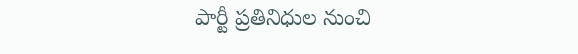పార్టీ ప్రతినిధుల నుంచి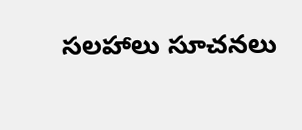సలహాలు సూచనలు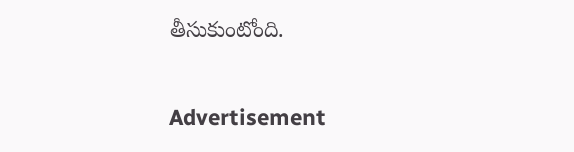తీసుకుంటోంది.

Advertisement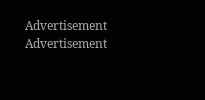Advertisement
Advertisement